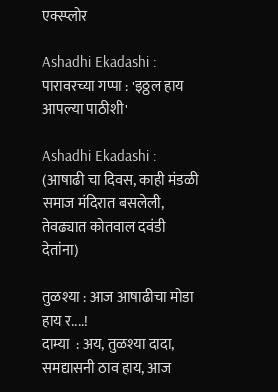एक्स्प्लोर

Ashadhi Ekadashi : पारावरच्या गप्पा : 'इठ्ठल हाय आपल्या पाठीशी'

Ashadhi Ekadashi : (आषाढी चा दिवस, काही मंडळी समाज मंदिरात बसलेली, तेवढ्यात कोतवाल दवंडी देतांना)

तुळश्या : आज आषाढीचा मोडा हाय र....!                                                                                                   दाम्या  : अय, तुळश्या दादा, समद्यासनी ठाव हाय, आज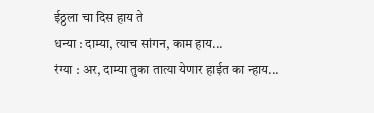ईठ्ठला चा दिस हाय ते
धन्या : दाम्या, त्याच सांगन, काम हाय...
रंग्या : अर, दाम्या तुका तात्या येणार हाईत का न्हाय...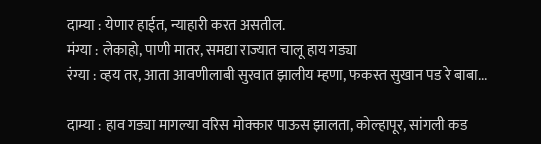दाम्या : येणार हाईत, न्याहारी करत असतील.
मंग्या : लेकाहो, पाणी मातर, समद्या राज्यात चालू हाय गड्या
रंग्या : व्हय तर, आता आवणीलाबी सुरवात झालीय म्हणा, फकस्त सुखान पड रे बाबा...

दाम्या : हाव गड्या मागल्या वरिस मोक्कार पाऊस झालता, कोल्हापूर, सांगली कड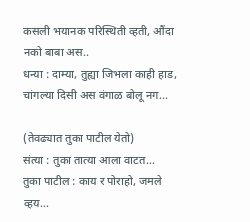कसली भयानक परिस्थिती व्हती, औंदा नको बाबा अस..
धन्या : दाम्या, तुह्या जिभला काही हाड, चांगल्या दिसी अस वंगाळ बोलू नग...

(तेवढ्यात तुका पाटील येतो)                                                                                                                                                    संत्या : तुका तात्या आला वाटत...
तुका पाटील : काय र पोराहो, जमले व्हय...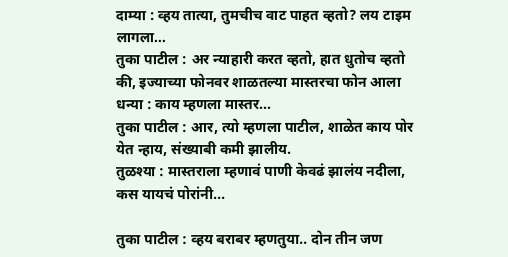दाम्या : व्हय तात्या, तुमचीच वाट पाहत व्हतो? लय टाइम लागला...
तुका पाटील : अर न्याहारी करत व्हतो, हात धुतोच व्हतो की, इज्याच्या फोनवर शाळतल्या मास्तरचा फोन आला
धन्या : काय म्हणला मास्तर...
तुका पाटील : आर, त्यो म्हणला पाटील, शाळेत काय पोर येत न्हाय, संख्याबी कमी झालीय.
तुळश्या : मास्तराला म्हणावं पाणी केवढं झालंय नदीला, कस यायचं पोरांनी...

तुका पाटील : व्हय बराबर म्हणतुया.. दोन तीन जण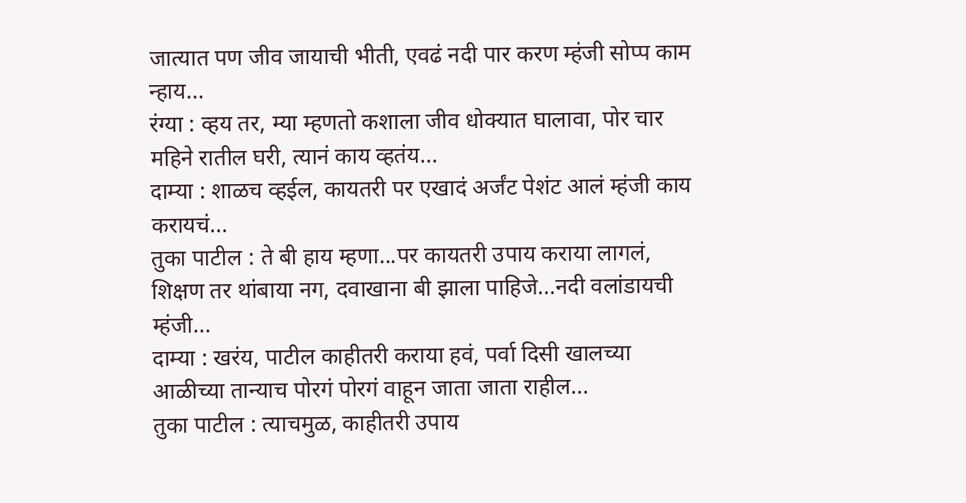जात्यात पण जीव जायाची भीती, एवढं नदी पार करण म्हंजी सोप्प काम न्हाय...
रंग्या : व्हय तर, म्या म्हणतो कशाला जीव धोक्यात घालावा, पोर चार महिने रातील घरी, त्यानं काय व्हतंय...
दाम्या : शाळच व्हईल, कायतरी पर एखादं अर्जंट पेशंट आलं म्हंजी काय करायचं...
तुका पाटील : ते बी हाय म्हणा...पर कायतरी उपाय कराया लागलं, शिक्षण तर थांबाया नग, दवाखाना बी झाला पाहिजे...नदी वलांडायची म्हंजी...
दाम्या : खरंय, पाटील काहीतरी कराया हवं, पर्वा दिसी खालच्या आळीच्या तान्याच पोरगं पोरगं वाहून जाता जाता राहील...
तुका पाटील : त्याचमुळ, काहीतरी उपाय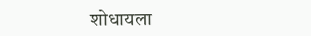शोधायला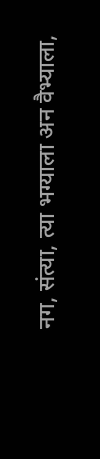नग, संत्या, त्या भग्याला अन वैभ्याला,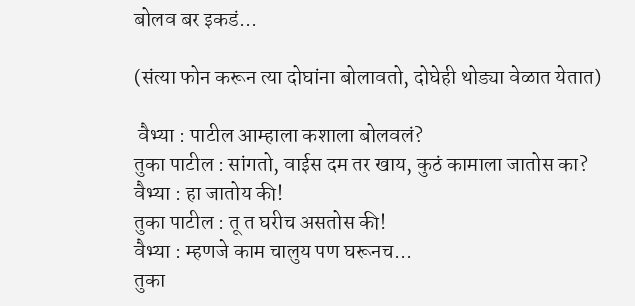बोलव बर इकडं...

(संत्या फोन करून त्या दोघांना बोलावतो, दोघेही थोड्या वेळात येतात)

 वैभ्या : पाटील आम्हाला कशाला बोलवलं?                                                                                                                                            तुका पाटील : सांगतो, वाईस दम तर खाय, कुठं कामाला जातोस का?
वैभ्या : हा जातोय की!
तुका पाटील : तू त घरीच असतोस की!
वैभ्या : म्हणजे काम चालुय पण घरूनच...
तुका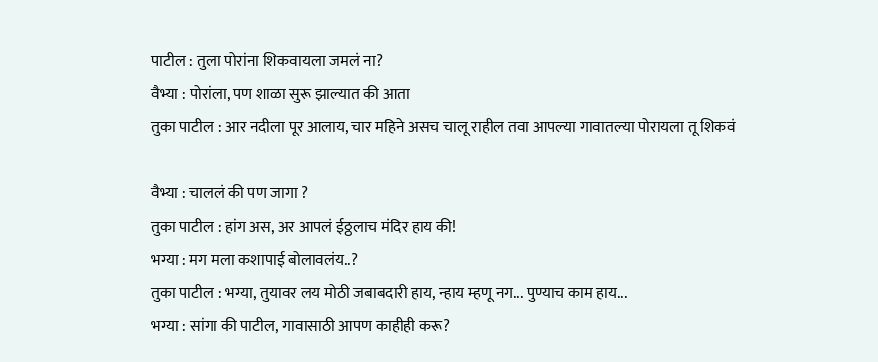पाटील : तुला पोरांना शिकवायला जमलं ना?
वैभ्या : पोरांला, पण शाळा सुरू झाल्यात की आता
तुका पाटील : आर नदीला पूर आलाय, चार महिने असच चालू राहील तवा आपल्या गावातल्या पोरायला तू शिकवं

वैभ्या : चाललं की पण जागा ?
तुका पाटील : हांग अस, अर आपलं ईठ्ठलाच मंदिर हाय की!
भग्या : मग मला कशापाई बोलावलंय..?
तुका पाटील : भग्या, तुयावर लय मोठी जबाबदारी हाय, न्हाय म्हणू नग... पुण्याच काम हाय...
भग्या : सांगा की पाटील, गावासाठी आपण काहीही करू?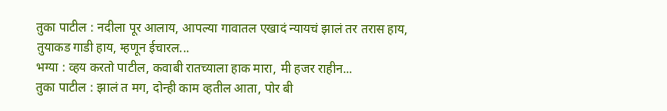तुका पाटील : नदीला पूर आलाय, आपल्या गावातल एखादं न्यायचं झालं तर तरास हाय, तुयाकड गाडी हाय, म्हणून ईचारल...
भग्या : व्हय करतो पाटील, कवाबी रातच्याला हाक मारा, मी हजर राहीन...
तुका पाटील : झालं त मग, दोन्ही काम व्हतील आता, पोर बी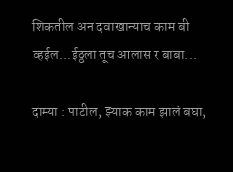शिकतील अन दवाखान्याच काम बी व्हईल...ईठ्ठला तूच आलास र बाबा...

दाम्या : पाटील, झ्याक काम झालं बघा,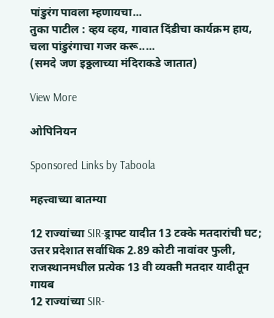पांडुरंग पावला म्हणायचा...                                                                                                                                              तुका पाटील : व्हय व्हय, गावात दिंडीचा कार्यक्रम हाय, चला पांडुरंगाचा गजर करू.....
(समदे जण इठ्ठलाच्या मंदिराकडे जातात)

View More

ओपिनियन

Sponsored Links by Taboola

महत्त्वाच्या बातम्या

12 राज्यांच्या SIR-ड्राफ्ट यादीत 13 टक्के मतदारांची घट; उत्तर प्रदेशात सर्वाधिक 2.89 कोटी नावांवर फुली, राजस्थानमधील प्रत्येक 13 वी व्यक्ती मतदार यादीतून गायब
12 राज्यांच्या SIR-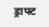ड्राफ्ट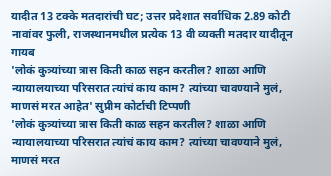यादीत 13 टक्के मतदारांची घट; उत्तर प्रदेशात सर्वाधिक 2.89 कोटी नावांवर फुली, राजस्थानमधील प्रत्येक 13 वी व्यक्ती मतदार यादीतून गायब
'लोकं कुत्र्यांच्या त्रास किती काळ सहन करतील? शाळा आणि न्यायालयाच्या परिसरात त्यांचं काय काम? त्यांच्या चावण्याने मुलं, माणसं मरत आहेत' सुप्रीम कोर्टाची टिप्पणी
'लोकं कुत्र्यांच्या त्रास किती काळ सहन करतील? शाळा आणि न्यायालयाच्या परिसरात त्यांचं काय काम? त्यांच्या चावण्याने मुलं, माणसं मरत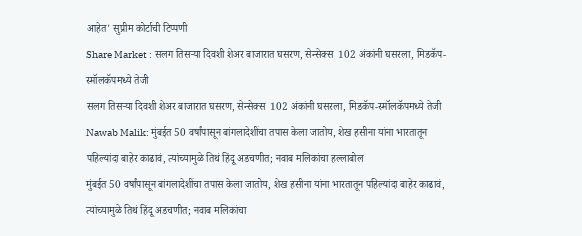आहेत' सुप्रीम कोर्टाची टिप्पणी
Share Market : सलग तिसऱ्या दिवशी शेअर बाजारात घसरण, सेन्सेक्स  102 अंकांनी घसरला, मिडकॅप-स्मॉलकॅपमध्ये तेजी
सलग तिसऱ्या दिवशी शेअर बाजारात घसरण, सेन्सेक्स  102 अंकांनी घसरला, मिडकॅप-स्मॉलकॅपमध्ये तेजी
Nawab Malik: मुंबईत 50 वर्षांपासून बांगलादेशींचा तपास केला जातोय, शेख हसीना यांना भारतातून पहिल्यांदा बाहेर काढावं, त्यांच्यामुळे तिथं हिंदू अडचणीत; नवाब मलिकांचा हल्लाबोल
मुंबईत 50 वर्षांपासून बांगलादेशींचा तपास केला जातोय, शेख हसीना यांना भारतातून पहिल्यांदा बाहेर काढावं, त्यांच्यामुळे तिथं हिंदू अडचणीत; नवाब मलिकांचा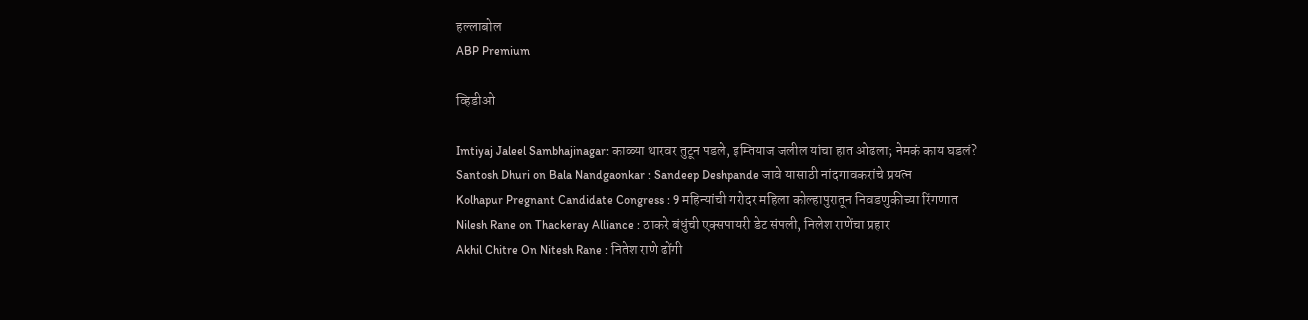हल्लाबोल
ABP Premium

व्हिडीओ

Imtiyaj Jaleel Sambhajinagar: काळ्या थारवर तुटून पडले, इम्तियाज जलील यांचा हात ओढला; नेमकं काय घडलं?
Santosh Dhuri on Bala Nandgaonkar : Sandeep Deshpande जावे यासाठी नांदगावकरांचे प्रयत्न
Kolhapur Pregnant Candidate Congress : 9 महिन्यांची गरोदर महिला कोल्हापुरातून निवडणुकीच्या रिंगणात
Nilesh Rane on Thackeray Alliance : ठाकरे बंधुंची एक्सपायरी डेट संपली, निलेश राणेंचा प्रहार
Akhil Chitre On Nitesh Rane : नितेश राणे ढोंगी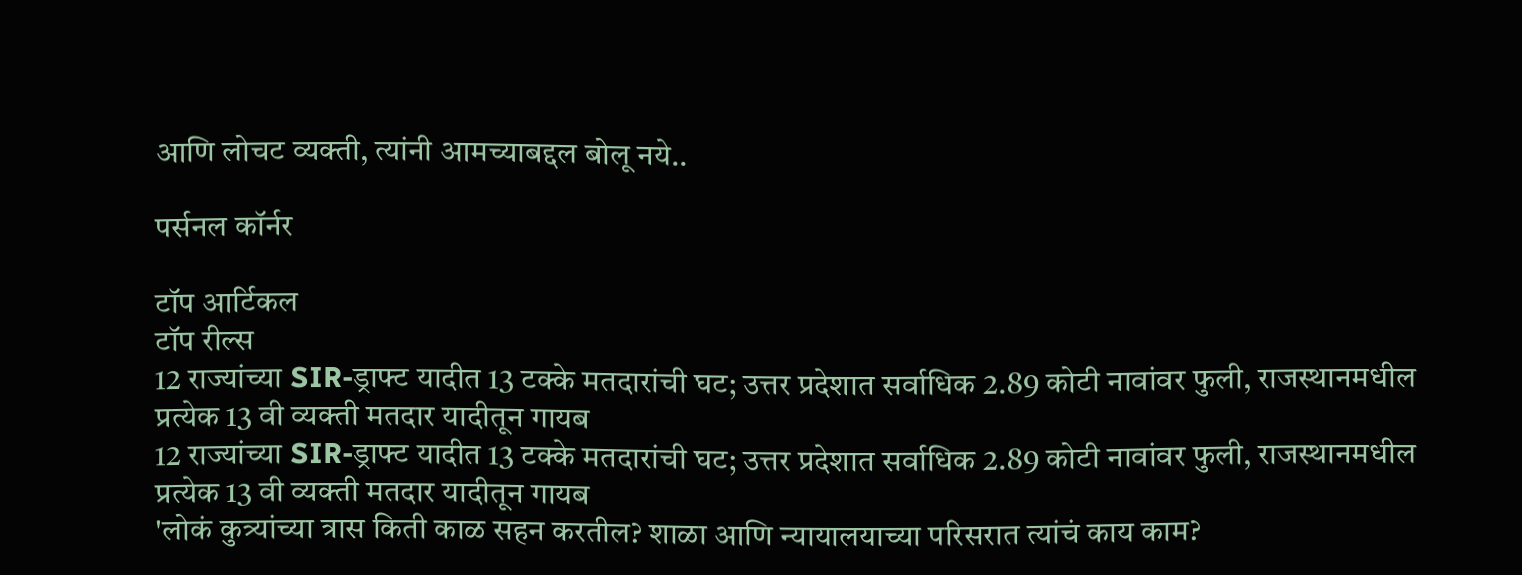आणि लोचट व्यक्ती, त्यांनी आमच्याबद्दल बोलू नये..

पर्सनल कॉर्नर

टॉप आर्टिकल
टॉप रील्स
12 राज्यांच्या SIR-ड्राफ्ट यादीत 13 टक्के मतदारांची घट; उत्तर प्रदेशात सर्वाधिक 2.89 कोटी नावांवर फुली, राजस्थानमधील प्रत्येक 13 वी व्यक्ती मतदार यादीतून गायब
12 राज्यांच्या SIR-ड्राफ्ट यादीत 13 टक्के मतदारांची घट; उत्तर प्रदेशात सर्वाधिक 2.89 कोटी नावांवर फुली, राजस्थानमधील प्रत्येक 13 वी व्यक्ती मतदार यादीतून गायब
'लोकं कुत्र्यांच्या त्रास किती काळ सहन करतील? शाळा आणि न्यायालयाच्या परिसरात त्यांचं काय काम?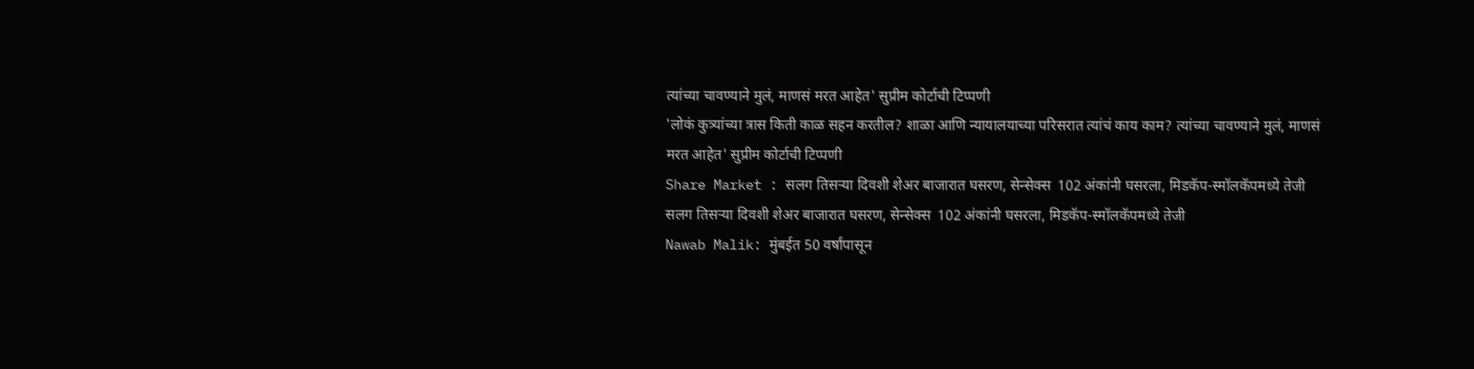त्यांच्या चावण्याने मुलं, माणसं मरत आहेत' सुप्रीम कोर्टाची टिप्पणी
'लोकं कुत्र्यांच्या त्रास किती काळ सहन करतील? शाळा आणि न्यायालयाच्या परिसरात त्यांचं काय काम? त्यांच्या चावण्याने मुलं, माणसं मरत आहेत' सुप्रीम कोर्टाची टिप्पणी
Share Market : सलग तिसऱ्या दिवशी शेअर बाजारात घसरण, सेन्सेक्स  102 अंकांनी घसरला, मिडकॅप-स्मॉलकॅपमध्ये तेजी
सलग तिसऱ्या दिवशी शेअर बाजारात घसरण, सेन्सेक्स  102 अंकांनी घसरला, मिडकॅप-स्मॉलकॅपमध्ये तेजी
Nawab Malik: मुंबईत 50 वर्षांपासून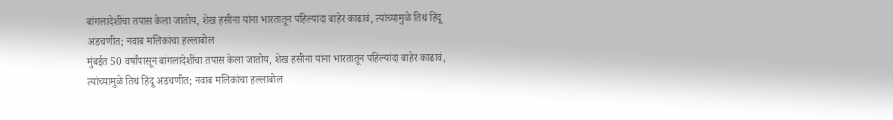बांगलादेशींचा तपास केला जातोय, शेख हसीना यांना भारतातून पहिल्यांदा बाहेर काढावं, त्यांच्यामुळे तिथं हिंदू अडचणीत; नवाब मलिकांचा हल्लाबोल
मुंबईत 50 वर्षांपासून बांगलादेशींचा तपास केला जातोय, शेख हसीना यांना भारतातून पहिल्यांदा बाहेर काढावं, त्यांच्यामुळे तिथं हिंदू अडचणीत; नवाब मलिकांचा हल्लाबोल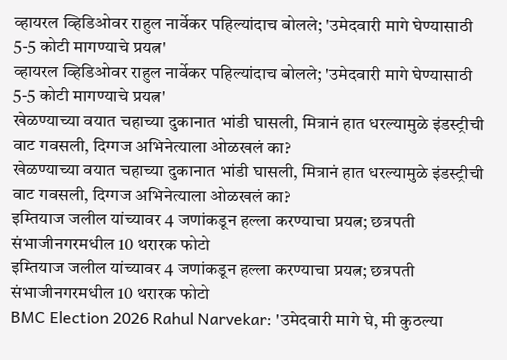व्हायरल व्हिडिओवर राहुल नार्वेकर पहिल्यांदाच बोलले; 'उमेदवारी मागे घेण्यासाठी 5-5 कोटी मागण्याचे प्रयत्न'
व्हायरल व्हिडिओवर राहुल नार्वेकर पहिल्यांदाच बोलले; 'उमेदवारी मागे घेण्यासाठी 5-5 कोटी मागण्याचे प्रयत्न'
खेळण्याच्या वयात चहाच्या दुकानात भांडी घासली, मित्रानं हात धरल्यामुळे इंडस्ट्रीची वाट गवसली, दिग्गज अभिनेत्याला ओळखलं का?
खेळण्याच्या वयात चहाच्या दुकानात भांडी घासली, मित्रानं हात धरल्यामुळे इंडस्ट्रीची वाट गवसली, दिग्गज अभिनेत्याला ओळखलं का?
इम्तियाज जलील यांच्यावर 4 जणांकडून हल्ला करण्याचा प्रयत्न; छत्रपती संभाजीनगरमधील 10 थरारक फोटो
इम्तियाज जलील यांच्यावर 4 जणांकडून हल्ला करण्याचा प्रयत्न; छत्रपती संभाजीनगरमधील 10 थरारक फोटो
BMC Election 2026 Rahul Narvekar: 'उमेदवारी मागे घे, मी कुठल्या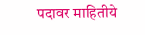पदावर माहितीये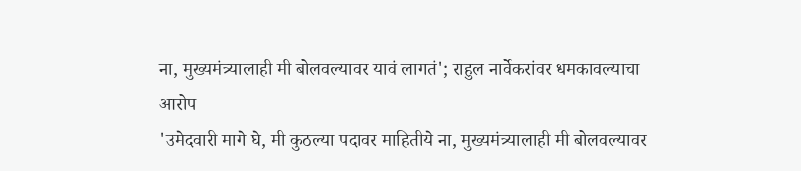ना, मुख्यमंत्र्यालाही मी बोलवल्यावर यावं लागतं'; राहुल नार्वेकरांवर धमकावल्याचा आरोप
'उमेदवारी मागे घे, मी कुठल्या पदावर माहितीये ना, मुख्यमंत्र्यालाही मी बोलवल्यावर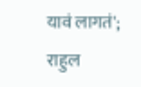यावं लागतं'; राहुल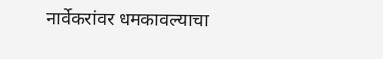नार्वेकरांवर धमकावल्याचा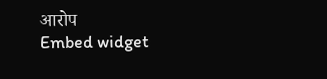आरोप
Embed widget